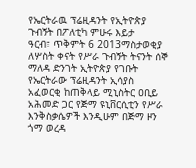የኤርትራዉ ፕሬዚዳንት የኢትዮጵያ ጉብኝት በፖለቲካ ምሁሩ እይታ
ዓርብ፣ ጥቅምት 6 2013ማስታወቂያ
ለሦስት ቀናት የሥራ ጉብኝት ትናንት ሰኞ ማለዳ ድንገት ኢትዮጵያ የገቡት የኤርትራው ፕሬዚዳንት ኢሳያስ አፈወርቂ ከጠቅላይ ሚኒስትር ዐቢይ አሕመድ ጋር የጅማ ዩኒቨርሲቲን የሥራ እንቅስቃሴዎች እንዲሁም በጅማ ዞን ጎማ ወረዳ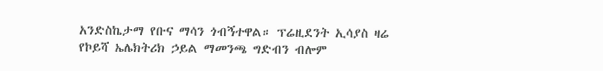አንድስኬታማ የቡና ማሳን ጎብኝተዋል። ፕሬዚደንት ኢሳያስ ዛሬ የኮይሻ ኤሌክትሪክ ኃይል ማመንጫ ግድብን ብሎም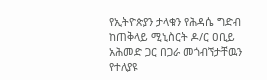የኢትዮጵያን ታላቁን የሕዳሴ ግድብ ከጠቅላይ ሚኒስርት ዶ/ር ዐቢይ አሕመድ ጋር በጋራ መጎብኘታቸዉን የተለያዩ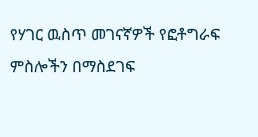የሃገር ዉስጥ መገናኛዎች የፎቶግራፍ ምስሎችን በማስደገፍ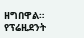ዘግበዋል። የፕሬዚደንት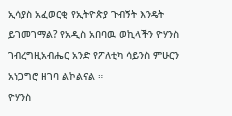ኢሳያስ አፈወርቂ የኢትዮጵያ ጉብኝት እንዴት ይገመገማል? የአዲስ አበባዉ ወኪላችን ዮሃንስ ገብረግዚአብሔር አንድ የፖለቲካ ሳይንስ ምሁርን አነጋግሮ ዘገባ ልኮልናል ።
ዮሃንስ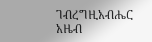ገብረግዚአብሔር
አዜብ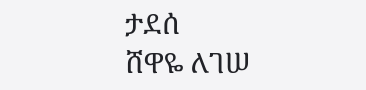ታደሰ
ሸዋዬ ለገሠ